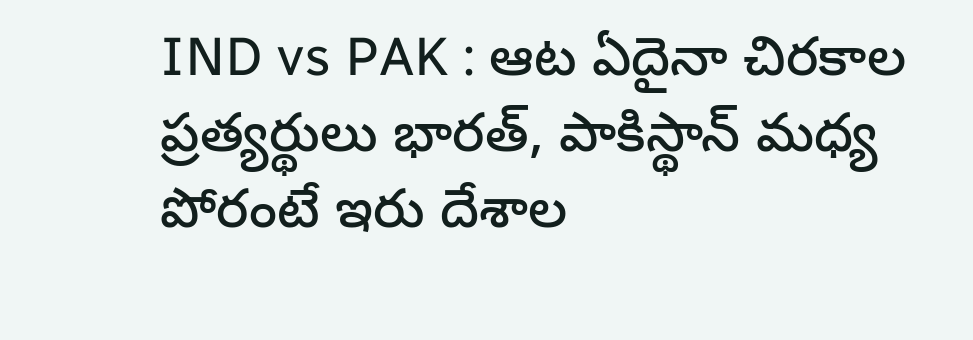IND vs PAK : ఆట ఏదైనా చిరకాల ప్రత్యర్థులు భారత్, పాకిస్థాన్ మధ్య పోరంటే ఇరు దేశాల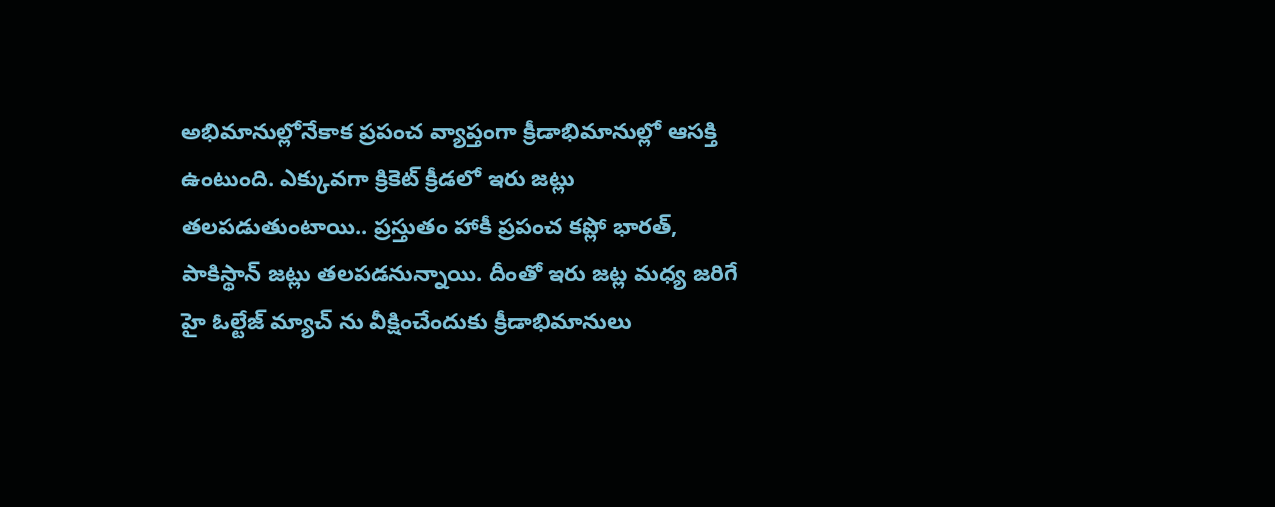అభిమానుల్లోనేకాక ప్రపంచ వ్యాప్తంగా క్రీడాభిమానుల్లో ఆసక్తి ఉంటుంది. ఎక్కువగా క్రికెట్ క్రీడలో ఇరు జట్లు తలపడుతుంటాయి.. ప్రస్తుతం హాకీ ప్రపంచ కప్లో భారత్, పాకిస్థాన్ జట్లు తలపడనున్నాయి. దీంతో ఇరు జట్ల మధ్య జరిగే హై ఓల్టేజ్ మ్యాచ్ ను వీక్షించేందుకు క్రీడాభిమానులు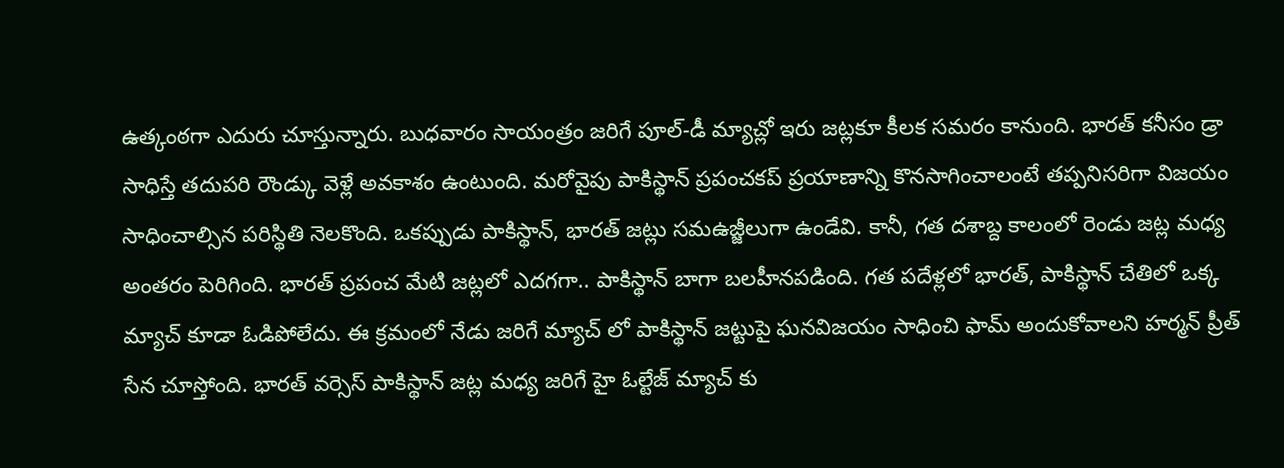ఉత్కంఠగా ఎదురు చూస్తున్నారు. బుధవారం సాయంత్రం జరిగే పూల్-డీ మ్యాచ్లో ఇరు జట్లకూ కీలక సమరం కానుంది. భారత్ కనీసం డ్రా సాధిస్తే తదుపరి రౌండ్కు వెళ్లే అవకాశం ఉంటుంది. మరోవైపు పాకిస్థాన్ ప్రపంచకప్ ప్రయాణాన్ని కొనసాగించాలంటే తప్పనిసరిగా విజయం సాధించాల్సిన పరిస్థితి నెలకొంది. ఒకప్పుడు పాకిస్థాన్, భారత్ జట్లు సమఉజ్జీలుగా ఉండేవి. కానీ, గత దశాబ్ద కాలంలో రెండు జట్ల మధ్య అంతరం పెరిగింది. భారత్ ప్రపంచ మేటి జట్లలో ఎదగగా.. పాకిస్థాన్ బాగా బలహీనపడింది. గత పదేళ్లలో భారత్, పాకిస్థాన్ చేతిలో ఒక్క మ్యాచ్ కూడా ఓడిపోలేదు. ఈ క్రమంలో నేడు జరిగే మ్యాచ్ లో పాకిస్థాన్ జట్టుపై ఘనవిజయం సాధించి ఫామ్ అందుకోవాలని హర్మన్ ప్రీత్ సేన చూస్తోంది. భారత్ వర్సెస్ పాకిస్థాన్ జట్ల మధ్య జరిగే హై ఓల్టేజ్ మ్యాచ్ కు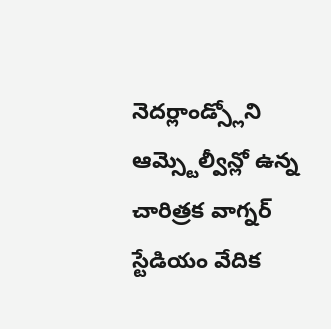నెదర్లాండ్స్లోని ఆమ్స్టెల్వీన్లో ఉన్న చారిత్రక వాగ్నర్ స్టేడియం వేదిక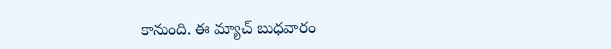కానుంది. ఈ మ్యాచ్ బుధవారం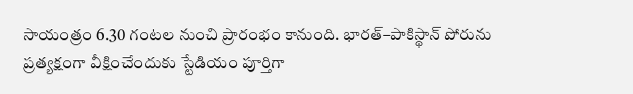సాయంత్రం 6.30 గంటల నుంచి ప్రారంభం కానుంది. భారత్–పాకిస్థాన్ పోరును ప్రత్యక్షంగా వీక్షించేందుకు స్టేడియం పూర్తిగా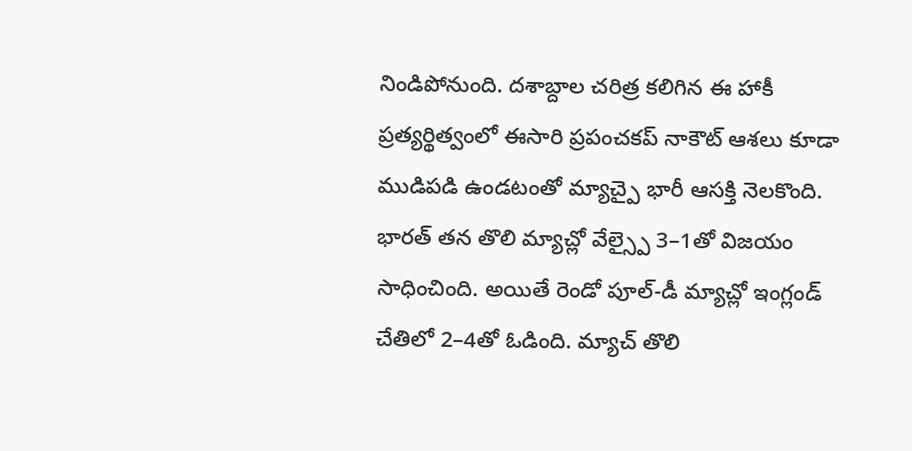నిండిపోనుంది. దశాబ్దాల చరిత్ర కలిగిన ఈ హాకీ ప్రత్యర్థిత్వంలో ఈసారి ప్రపంచకప్ నాకౌట్ ఆశలు కూడా ముడిపడి ఉండటంతో మ్యాచ్పై భారీ ఆసక్తి నెలకొంది. భారత్ తన తొలి మ్యాచ్లో వేల్స్పై 3–1తో విజయం సాధించింది. అయితే రెండో పూల్-డీ మ్యాచ్లో ఇంగ్లండ్ చేతిలో 2–4తో ఓడింది. మ్యాచ్ తొలి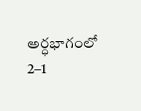అర్ధభాగంలో 2–1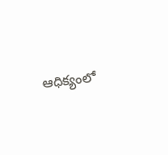ఆధిక్యంలో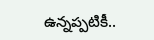ఉన్నప్పటికీ..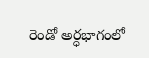రెండో అర్ధభాగంలో